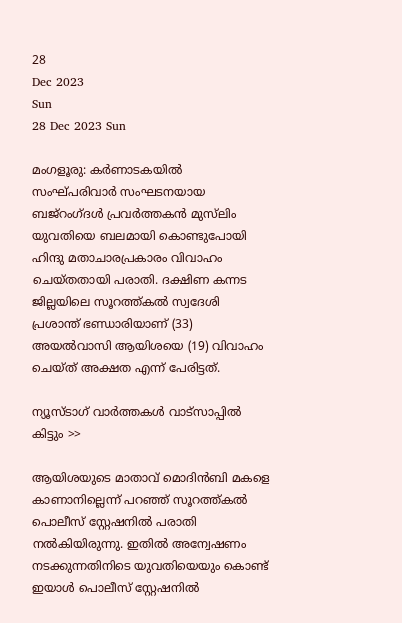28
Dec 2023
Sun
28 Dec 2023 Sun

മംഗളൂരു: കർണാടകയിൽ സംഘ്പരിവാർ സംഘടനയായ ബജ്റംഗ്ദൾ പ്രവർത്തകൻ മുസ്‌ലിം യുവതിയെ ബലമായി കൊണ്ടുപോയി ഹിന്ദു മതാചാരപ്രകാരം വിവാഹം ചെയ്തതായി പരാതി. ദക്ഷിണ കന്നട ജില്ലയിലെ സൂറത്ത്കൽ സ്വദേശി പ്രശാന്ത് ഭണ്ഡാരിയാണ് (33) അയൽവാസി ആയിശയെ (19) വിവാഹം ചെയ്ത് അക്ഷത എന്ന് പേരിട്ടത്.

ന്യൂസ്ടാഗ് വാര്‍ത്തകള്‍ വാട്‌സാപ്പില്‍ കിട്ടും >>

ആയിശയുടെ മാതാവ് മൊദിൻബി മകളെ കാണാനില്ലെന്ന് പറഞ്ഞ് സൂറത്ത്കൽ പൊലീസ് സ്റ്റേഷനിൽ പരാതി നൽകിയിരുന്നു. ഇതിൽ അന്വേഷണം നടക്കുന്നതിനിടെ യുവതിയെയും കൊണ്ട് ഇയാൾ പൊലീസ് സ്റ്റേഷനിൽ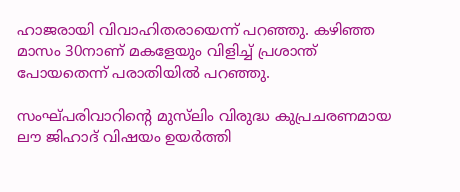ഹാജരായി വിവാഹിതരായെന്ന് പറഞ്ഞു. കഴിഞ്ഞ മാസം 30നാണ് മകളേയും വിളിച്ച് പ്രശാന്ത് പോയതെന്ന് പരാതിയിൽ പറഞ്ഞു.

സംഘ്പരിവാറിന്റെ മുസ്‌ലിം വിരുദ്ധ കുപ്രചരണമായ ലൗ ജിഹാദ് വിഷയം ഉയർത്തി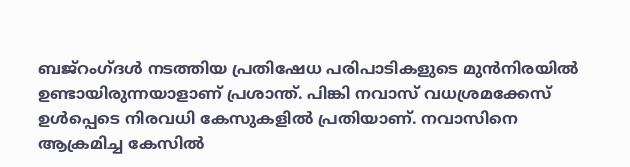ബജ്റംഗ്ദൾ നടത്തിയ പ്രതിഷേധ പരിപാടികളുടെ മുൻനിരയിൽ ഉണ്ടായിരുന്നയാളാണ് പ്രശാന്ത്. പിങ്കി നവാസ് വധശ്രമക്കേസ് ഉൾപ്പെടെ നിരവധി കേസുകളിൽ പ്രതിയാണ്. നവാസിനെ ആക്രമിച്ച കേസിൽ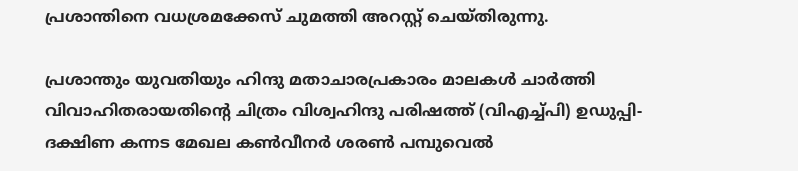പ്രശാന്തിനെ വധശ്രമക്കേസ് ചുമത്തി അറസ്റ്റ് ചെയ്തിരുന്നു.

പ്രശാന്തും യുവതിയും ഹിന്ദു മതാചാരപ്രകാരം മാലകൾ ചാർത്തി വിവാഹിതരായതിന്റെ ചിത്രം വിശ്വഹിന്ദു പരിഷത്ത് (വിഎച്ച്പി) ഉഡുപ്പി-ദക്ഷിണ കന്നട മേഖല കൺവീനർ ശരൺ പമ്പുവെൽ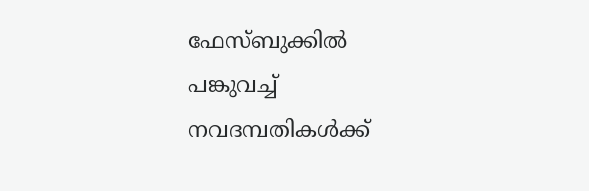ഫേസ്ബുക്കിൽ പങ്കുവച്ച് നവദമ്പതികൾക്ക്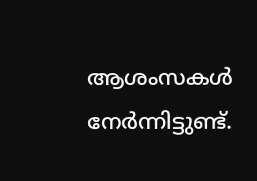ആശംസകൾ നേർന്നിട്ടുണ്ട്.